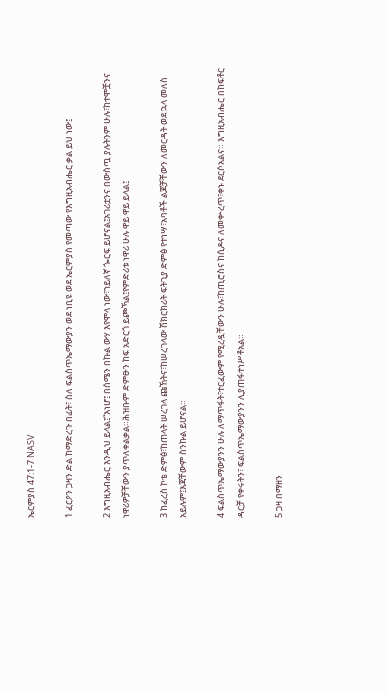ኤርምያስ 47:1-7 NASV

1 ፈርዖን ጋዛን ድል ከማድረጉ በፊት፣ ስለ ፍልስጥኤማውያን ወደ ነቢዩ ወደ ኤርምያስ የመጣው የእግዚአብሔር ቃል ይህ ነው፤

2 እግዚአብሔር እንዲህ ይላል፤“እነሆ፤ በሰሜን በኩል ውሃ እየሞላ ነው፣ኀይለኛ ጐርፍ ይሆናል፤አገሪቷንና በውስጧ ያሉትንም ሁሉ፣ከተሞቿንና ነዋሪዎቻቸውን ያጥለቀልቃል።ሕዝቡም ድምፁን ከፍ አድርጎ ይጮኻል፤የምድሪቱ ነዋሪ ሁሉ ዋይ ዋይ ይላል፤

3 ከፈረስ ኮቴ ድምፅ፣ከጠላት ሠረገላ ጩኸትና፣ከሠረገላው ሽክርክሪት ፍትጊያ ድምፅ የተነሣ፣አባቶች ልጆቻቸውን ለመርዳት ወደ ኋላ መለስ አይሉም፤እጃቸውም ስንኩል ይሆናል።

4 ፍልስጥኤማውያንን ሁሉ ለማጥፋት፣ተርፈውም የሚረዷቸውን ሁሉ፣ከጢሮስና ከሲዶና ለመቍረጥ፣ቀኑ ደርሶአልና። እግዚአብሔር በከፍቶር ዳርቻ የቀሩትን፣ ፍልስጥኤማውያንን ሊያጠፋተነሥቶአል።

5 ጋዛ በማዘን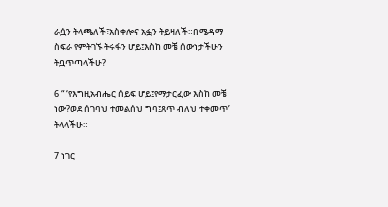ራሷን ትላጫለች፣አስቀሎና አፏን ትይዛለች።በሜዳማ ስፍራ የምትገኙ ትሩፋን ሆይ፤እስከ መቼ ሰውነታችሁን ትቧጥጣላችሁ?

6 “ ‘የእግዚአብሔር ሰይፍ ሆይ፤የማታርፈው እስከ መቼ ነው?ወደ ሰገባህ ተመልሰህ ግባ፤ጸጥ ብለህ ተቀመጥ’ ትላላችሁ።

7 ነገር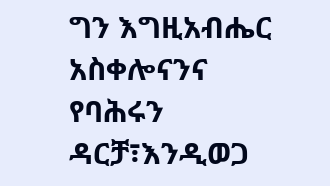ግን እግዚአብሔር አስቀሎናንና የባሕሩን ዳርቻ፣እንዲወጋ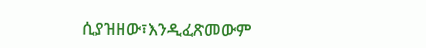ሲያዝዘው፣እንዲፈጽመውም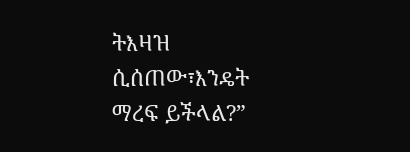ትእዛዝ ሲሰጠው፣እንዴት ማረፍ ይችላል?”